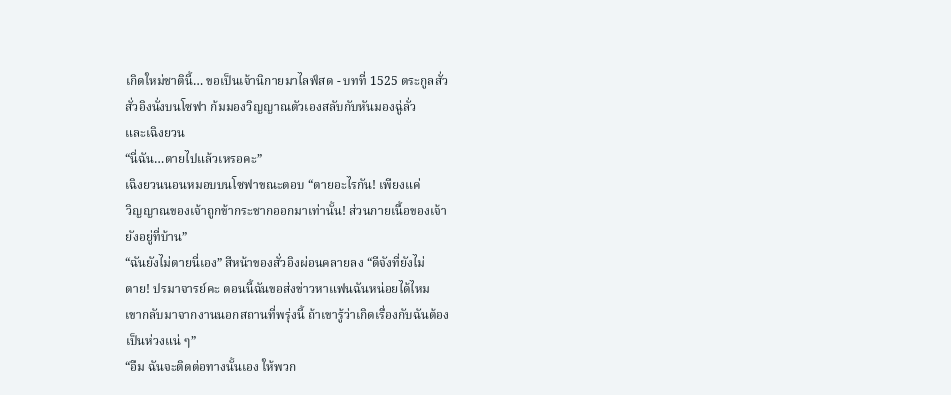เกิดใหม่ชาตินี้… ขอเป็นเจ้านิกายมาไลฟ์สด - บทที่ 1525 ตระกูลสั่ว
สั่วอิงนั่งบนโซฟา ก้มมองวิญญาณตัวเองสลับกับหันมองฉู่ลั่ว
และเฉิงยวน
“นี่ฉัน…ตายไปแล้วเหรอคะ”
เฉิงยวนนอนหมอบบนโซฟาขณะตอบ “ตายอะไรกัน! เพียงแค่
วิญญาณของเจ้าถูกข้ากระชากออกมาเท่านั้น! ส่วนกายเนื้อของเจ้า
ยังอยู่ที่บ้าน”
“ฉันยังไม่ตายนี่เอง” สีหน้าของสั่วอิงผ่อนคลายลง “ดีจังที่ยังไม่
ตาย! ปรมาจารย์คะ ตอนนี้ฉันขอส่งข่าวหาแฟนฉันหน่อยได้ไหม
เขากลับมาจากงานนอกสถานที่พรุ่งนี้ ถ้าเขารู้ว่าเกิดเรื่องกับฉันต้อง
เป็นห่วงแน่ ๆ”
“อืม ฉันจะติดต่อทางนั้นเอง ให้พวก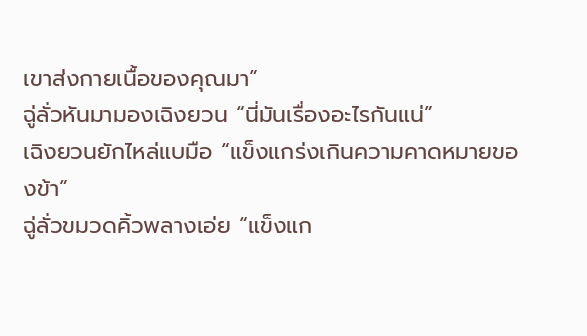เขาส่งกายเนื้อของคุณมา”
ฉู่ลั่วหันมามองเฉิงยวน “นี่มันเรื่องอะไรกันแน่”
เฉิงยวนยักไหล่แบมือ “แข็งแกร่งเกินความคาดหมายของข้า”
ฉู่ลั่วขมวดคิ้วพลางเอ่ย “แข็งแก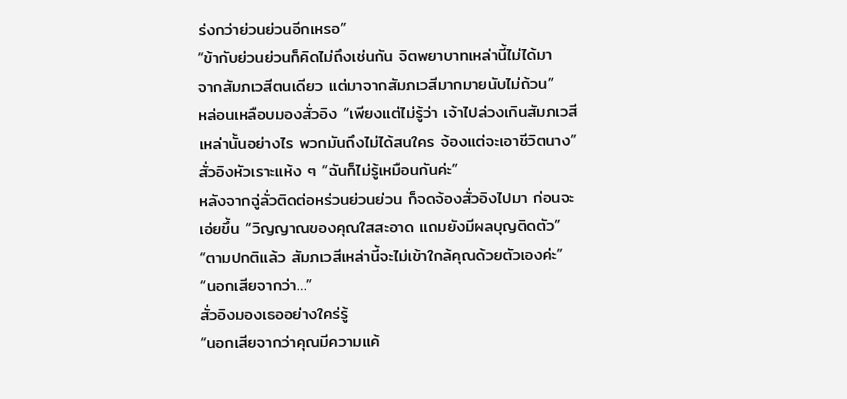ร่งกว่าย่วนย่วนอีกเหรอ”
“ข้ากับย่วนย่วนก็คิดไม่ถึงเช่นกัน จิตพยาบาทเหล่านี้ไม่ได้มา
จากสัมภเวสีตนเดียว แต่มาจากสัมภเวสีมากมายนับไม่ถ้วน”
หล่อนเหลือบมองสั่วอิง “เพียงแต่ไม่รู้ว่า เจ้าไปล่วงเกินสัมภเวสี
เหล่านั้นอย่างไร พวกมันถึงไม่ได้สนใคร จ้องแต่จะเอาชีวิตนาง”
สั่วอิงหัวเราะแห้ง ๆ “ฉันก็ไม่รู้เหมือนกันค่ะ”
หลังจากฉู่ลั่วติดต่อหร่วนย่วนย่วน ก็จดจ้องสั่วอิงไปมา ก่อนจะ
เอ่ยขึ้น “วิญญาณของคุณใสสะอาด แถมยังมีผลบุญติดตัว”
“ตามปกติแล้ว สัมภเวสีเหล่านี้จะไม่เข้าใกล้คุณด้วยตัวเองค่ะ”
“นอกเสียจากว่า…”
สั่วอิงมองเธออย่างใคร่รู้
“นอกเสียจากว่าคุณมีความแค้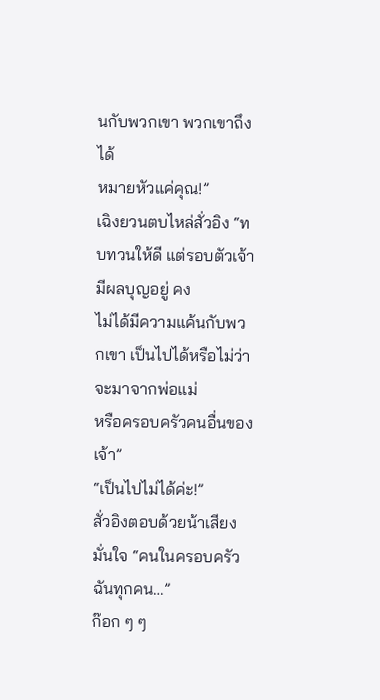นกับพวกเขา พวกเขาถึงได้
หมายหัวแค่คุณ!”
เฉิงยวนตบไหล่สั่วอิง “ทบทวนให้ดี แต่รอบตัวเจ้ามีผลบุญอยู่ คง
ไม่ได้มีความแค้นกับพวกเขา เป็นไปได้หรือไม่ว่าจะมาจากพ่อแม่
หรือครอบครัวคนอื่นของเจ้า”
“เป็นไปไม่ได้ค่ะ!”
สั่วอิงตอบด้วยน้าเสียงมั่นใจ “คนในครอบครัวฉันทุกคน…”
ก๊อก ๆ ๆ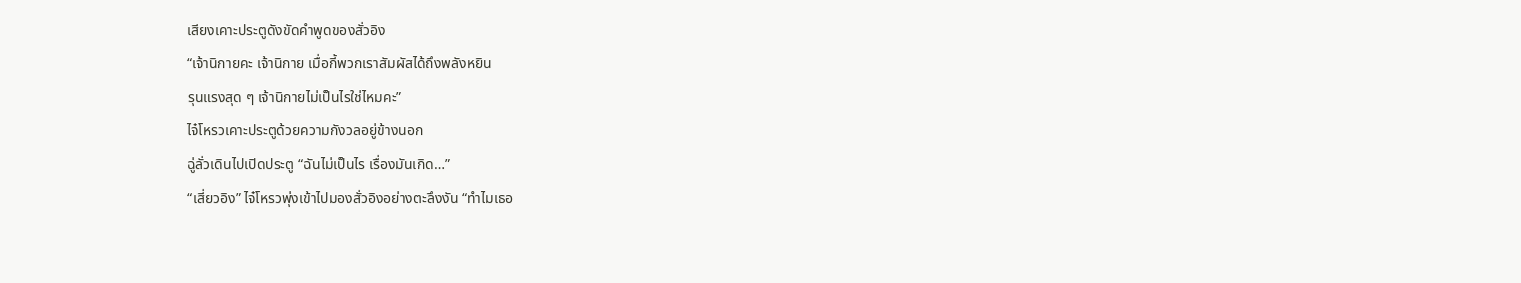เสียงเคาะประตูดังขัดคำพูดของสั่วอิง
“เจ้านิกายคะ เจ้านิกาย เมื่อกี้พวกเราสัมผัสได้ถึงพลังหยิน
รุนแรงสุด ๆ เจ้านิกายไม่เป็นไรใช่ไหมคะ”
ไจ๋โหรวเคาะประตูด้วยความกังวลอยู่ข้างนอก
ฉู่ลั่วเดินไปเปิดประตู “ฉันไม่เป็นไร เรื่องมันเกิด…”
“เสี่ยวอิง” ไจ๋โหรวพุ่งเข้าไปมองสั่วอิงอย่างตะลึงงัน “ทำไมเธอ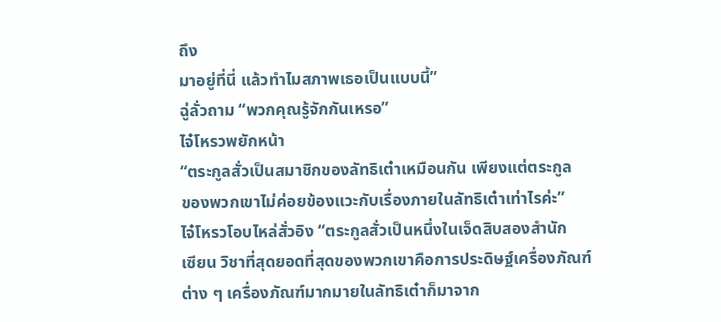ถึง
มาอยู่ที่นี่ แล้วทำไมสภาพเธอเป็นแบบนี้”
ฉู่ลั่วถาม “พวกคุณรู้จักกันเหรอ”
ไจ๋โหรวพยักหน้า
“ตระกูลสั่วเป็นสมาชิกของลัทธิเต๋าเหมือนกัน เพียงแต่ตระกูล
ของพวกเขาไม่ค่อยข้องแวะกับเรื่องภายในลัทธิเต๋าเท่าไรค่ะ”
ไจ๋โหรวโอบไหล่สั่วอิง “ตระกูลสั่วเป็นหนึ่งในเจ็ดสิบสองสำนัก
เซียน วิชาที่สุดยอดที่สุดของพวกเขาคือการประดิษฐ์เครื่องภัณฑ์
ต่าง ๆ เครื่องภัณฑ์มากมายในลัทธิเต๋าก็มาจาก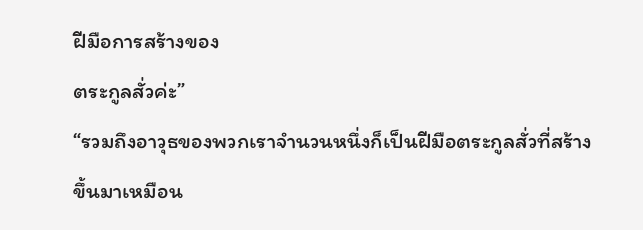ฝีมือการสร้างของ
ตระกูลสั่วค่ะ”
“รวมถึงอาวุธของพวกเราจำนวนหนึ่งก็เป็นฝีมือตระกูลสั่วที่สร้าง
ขึ้นมาเหมือน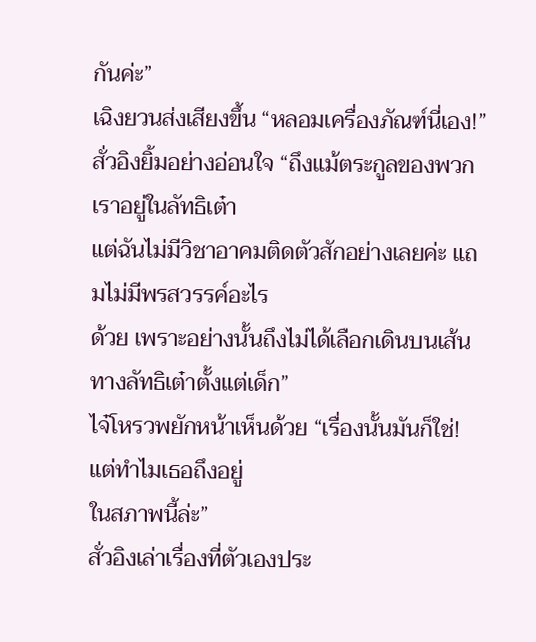กันค่ะ”
เฉิงยวนส่งเสียงขึ้น “หลอมเครื่องภัณฑ์นี่เอง!”
สั่วอิงยิ้มอย่างอ่อนใจ “ถึงแม้ตระกูลของพวกเราอยู่ในลัทธิเต๋า
แต่ฉันไม่มีวิชาอาคมติดตัวสักอย่างเลยค่ะ แถมไม่มีพรสวรรค์อะไร
ด้วย เพราะอย่างนั้นถึงไม่ได้เลือกเดินบนเส้นทางลัทธิเต๋าตั้งแต่เด็ก”
ไจ๋โหรวพยักหน้าเห็นด้วย “เรื่องนั้นมันก็ใช่! แต่ทำไมเธอถึงอยู่
ในสภาพนี้ล่ะ”
สั่วอิงเล่าเรื่องที่ตัวเองประ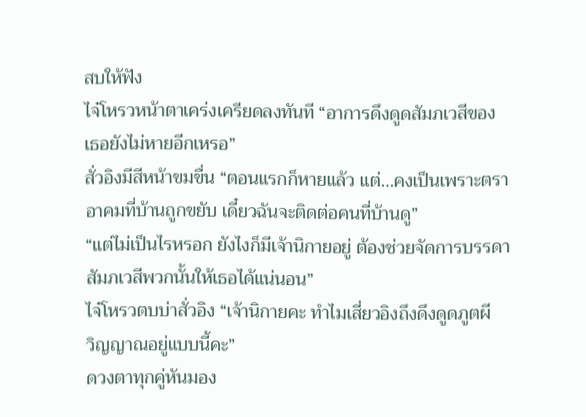สบให้ฟัง
ไจ๋โหรวหน้าตาเคร่งเครียดลงทันที “อาการดึงดูดสัมภเวสีของ
เธอยังไม่หายอีกเหรอ”
สั่วอิงมีสีหน้าขมขื่น “ตอนแรกก็หายแล้ว แต่…คงเป็นเพราะตรา
อาคมที่บ้านถูกขยับ เดี๋ยวฉันจะติดต่อคนที่บ้านดู”
“แต่ไม่เป็นไรหรอก ยังไงก็มีเจ้านิกายอยู่ ต้องช่วยจัดการบรรดา
สัมภเวสีพวกนั้นให้เธอได้แน่นอน”
ไจ๋โหรวตบบ่าสั่วอิง “เจ้านิกายคะ ทำไมเสี่ยวอิงถึงดึงดูดภูตผี
วิญญาณอยู่แบบนี้คะ”
ดวงตาทุกคู่หันมอง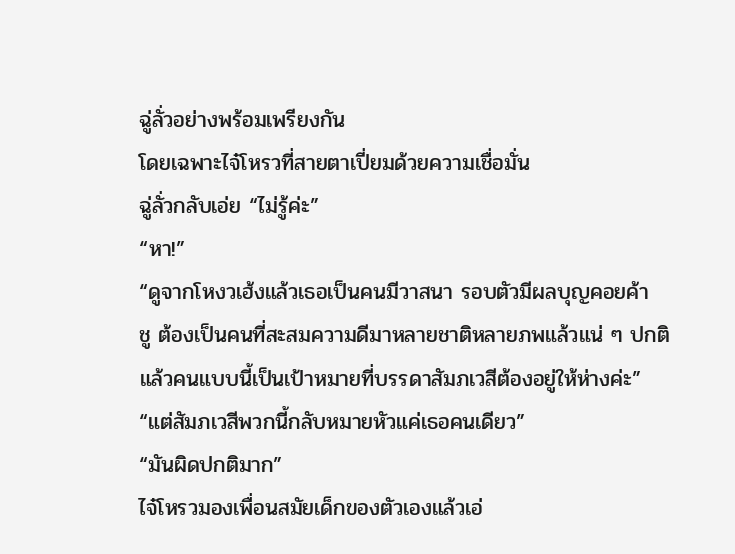ฉู่ลั่วอย่างพร้อมเพรียงกัน
โดยเฉพาะไจ๋โหรวที่สายตาเปี่ยมด้วยความเชื่อมั่น
ฉู่ลั่วกลับเอ่ย “ไม่รู้ค่ะ”
“หา!”
“ดูจากโหงวเฮ้งแล้วเธอเป็นคนมีวาสนา รอบตัวมีผลบุญคอยค้า
ชู ต้องเป็นคนที่สะสมความดีมาหลายชาติหลายภพแล้วแน่ ๆ ปกติ
แล้วคนแบบนี้เป็นเป้าหมายที่บรรดาสัมภเวสีต้องอยู่ให้ห่างค่ะ”
“แต่สัมภเวสีพวกนี้กลับหมายหัวแค่เธอคนเดียว”
“มันผิดปกติมาก”
ไจ๋โหรวมองเพื่อนสมัยเด็กของตัวเองแล้วเอ่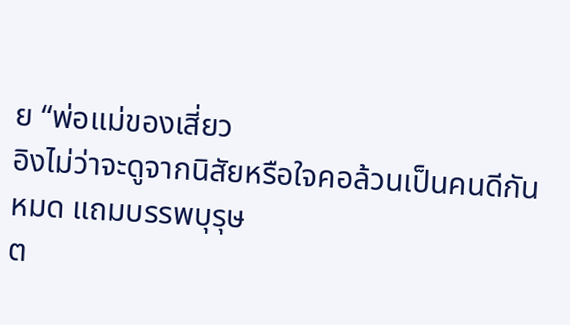ย “พ่อแม่ของเสี่ยว
อิงไม่ว่าจะดูจากนิสัยหรือใจคอล้วนเป็นคนดีกันหมด แถมบรรพบุรุษ
ต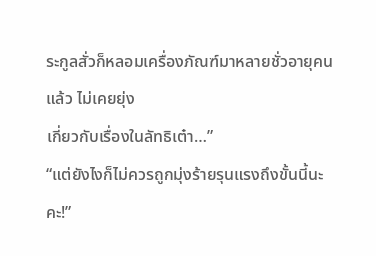ระกูลสั่วก็หลอมเครื่องภัณฑ์มาหลายชั่วอายุคนแล้ว ไม่เคยยุ่ง
เกี่ยวกับเรื่องในลัทธิเต๋า…”
“แต่ยังไงก็ไม่ควรถูกมุ่งร้ายรุนแรงถึงขั้นนี้นะคะ!”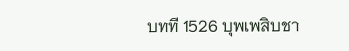บทที 1526 บุพเพสิบชา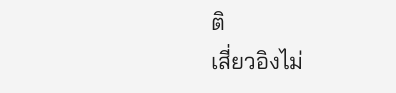ติ
เสี่ยวอิงไม่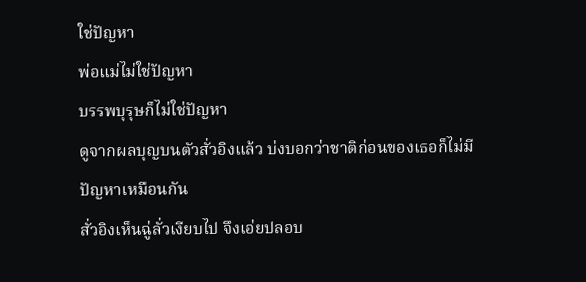ใช่ปัญหา
พ่อแม่ไม่ใช่ปัญหา
บรรพบุรุษก็ไม่ใช่ปัญหา
ดูจากผลบุญบนตัวสั่วอิงแล้ว บ่งบอกว่าชาติก่อนของเธอก็ไม่มี
ปัญหาเหมือนกัน
สั่วอิงเห็นฉู่ลั่วเงียบไป จึงเอ่ยปลอบ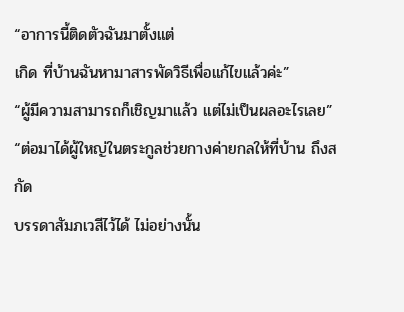“อาการนี้ติดตัวฉันมาตั้งแต่
เกิด ที่บ้านฉันหามาสารพัดวิธีเพื่อแก้ไขแล้วค่ะ”
“ผู้มีความสามารถก็เชิญมาแล้ว แต่ไม่เป็นผลอะไรเลย”
“ต่อมาได้ผู้ใหญ่ในตระกูลช่วยกางค่ายกลให้ที่บ้าน ถึงสกัด
บรรดาสัมภเวสีไว้ได้ ไม่อย่างนั้น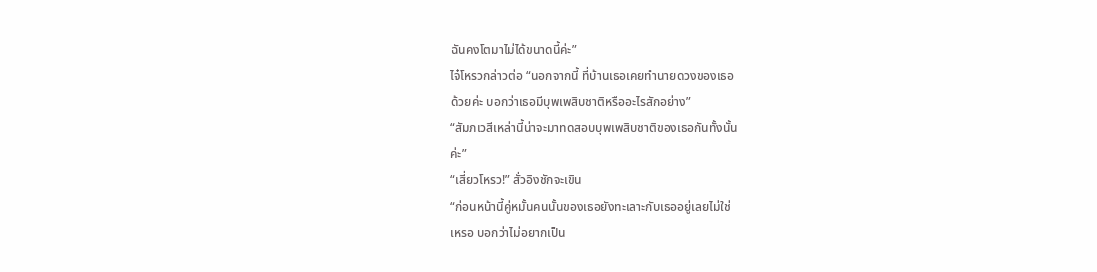ฉันคงโตมาไม่ได้ขนาดนี้ค่ะ”
ไจ๋โหรวกล่าวต่อ “นอกจากนี้ ที่บ้านเธอเคยทำนายดวงของเธอ
ด้วยค่ะ บอกว่าเธอมีบุพเพสิบชาติหรืออะไรสักอย่าง”
“สัมภเวสีเหล่านี้น่าจะมาทดสอบบุพเพสิบชาติของเธอกันทั้งนั้น
ค่ะ”
“เสี่ยวโหรว!” สั่วอิงชักจะเขิน
“ก่อนหน้านี้คู่หมั้นคนนั้นของเธอยังทะเลาะกับเธออยู่เลยไม่ใช่
เหรอ บอกว่าไม่อยากเป็น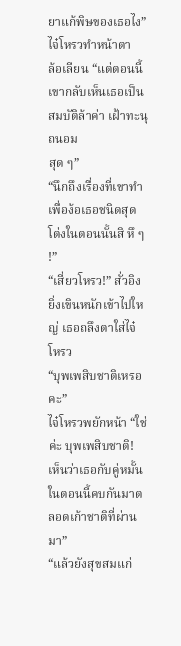ยาแก้พิษของเธอไง” ไจ๋โหรวทำหน้าตา
ล้อเลียน “แต่ตอนนี้เขากลับเห็นเธอเป็นสมบัติล้าค่า เฝ้าทะนุถนอม
สุด ๆ”
“นึกถึงเรื่องที่เขาทำเพื่อง้อเธอชนิดสุดโต่งในตอนนั้นสิ หึ ๆ !”
“เสี่ยวโหรว!” สั่วอิงยิ่งเขินหนักเข้าไปใหญ่ เธอถลึงตาใส่ไจ๋โหรว
“บุพเพสิบชาติเหรอคะ”
ไจ๋โหรวพยักหน้า “ใช่ค่ะ บุพเพสิบชาติ! เห็นว่าเธอกับคู่หมั้น
ในตอนนี้คบกันมาตลอดเก้าชาติที่ผ่านมา”
“แล้วยังสุขสมแก่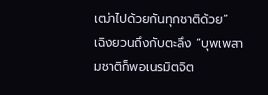เฒ่าไปด้วยกันทุกชาติด้วย”
เฉิงยวนถึงกับตะลึง “บุพเพสามชาติก็พอเนรมิตจิต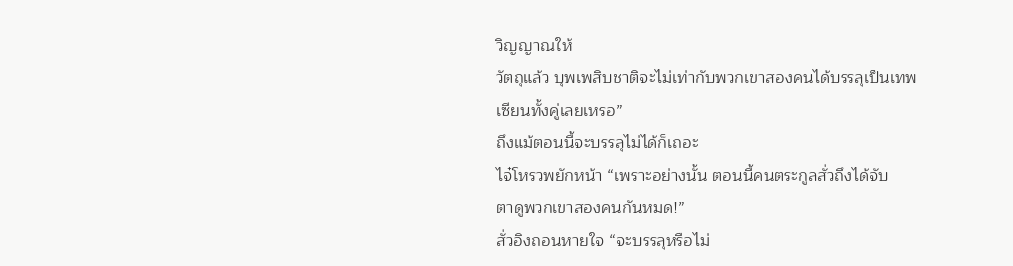วิญญาณให้
วัตถุแล้ว บุพเพสิบชาติจะไม่เท่ากับพวกเขาสองคนได้บรรลุเป็นเทพ
เซียนทั้งคู่เลยเหรอ”
ถึงแม้ตอนนี้จะบรรลุไม่ได้ก็เถอะ
ไจ๋โหรวพยักหน้า “เพราะอย่างนั้น ตอนนี้คนตระกูลสั่วถึงได้จับ
ตาดูพวกเขาสองคนกันหมด!”
สั่วอิงถอนหายใจ “จะบรรลุหรือไม่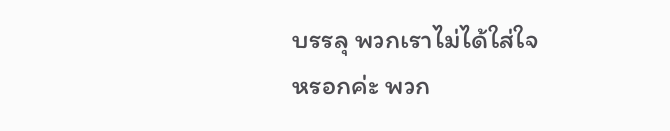บรรลุ พวกเราไม่ได้ใส่ใจ
หรอกค่ะ พวก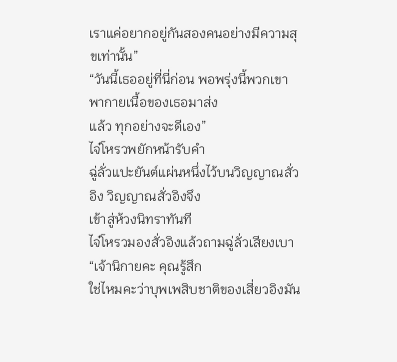เราแค่อยากอยู่กันสองคนอย่างมีความสุขเท่านั้น”
“วันนี้เธออยู่ที่นี่ก่อน พอพรุ่งนี้พวกเขาพากายเนื้อของเธอมาส่ง
แล้ว ทุกอย่างจะดีเอง”
ไจ๋โหรวพยักหน้ารับคำ
ฉู่ลั่วแปะยันต์แผ่นหนึ่งไว้บนวิญญาณสั่วอิง วิญญาณสั่วอิงจึง
เข้าสู่ห้วงนิทราทันที
ไจ๋โหรวมองสั่วอิงแล้วถามฉู่ลั่วเสียงเบา “เจ้านิกายคะ คุณรู้สึก
ใช่ไหมคะว่าบุพเพสิบชาติของเสี่ยวอิงมัน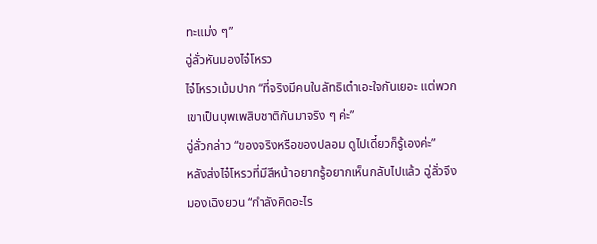ทะแม่ง ๆ”
ฉู่ลั่วหันมองไจ๋โหรว
ไจ๋โหรวเม้มปาก “ที่จริงมีคนในลัทธิเต๋าเอะใจกันเยอะ แต่พวก
เขาเป็นบุพเพสิบชาติกันมาจริง ๆ ค่ะ”
ฉู่ลั่วกล่าว “ของจริงหรือของปลอม ดูไปเดี๋ยวก็รู้เองค่ะ”
หลังส่งไจ๋โหรวที่มีสีหน้าอยากรู้อยากเห็นกลับไปแล้ว ฉู่ลั่วจึง
มองเฉิงยวน “กำลังคิดอะไร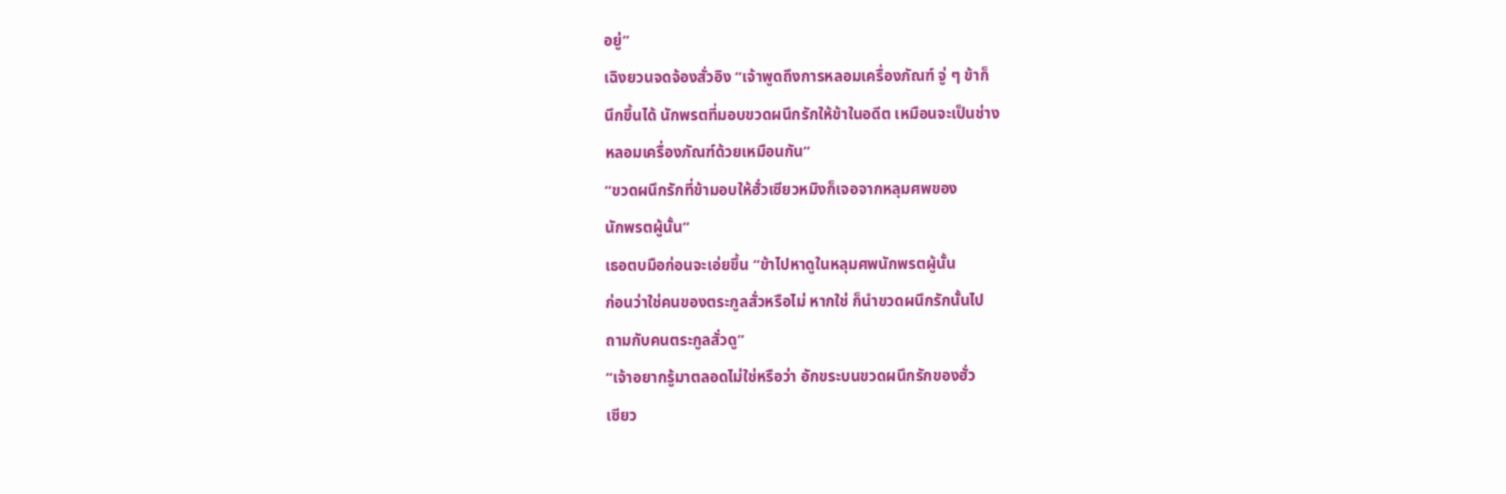อยู่”
เฉิงยวนจดจ้องสั่วอิง “เจ้าพูดถึงการหลอมเครื่องภัณฑ์ จู่ ๆ ข้าก็
นึกขึ้นได้ นักพรตที่มอบขวดผนึกรักให้ข้าในอดีต เหมือนจะเป็นช่าง
หลอมเครื่องภัณฑ์ด้วยเหมือนกัน”
“ขวดผนึกรักที่ข้ามอบให้ฮั่วเซียวหมิงก็เจอจากหลุมศพของ
นักพรตผู้นั้น”
เธอตบมือก่อนจะเอ่ยขึ้น “ข้าไปหาดูในหลุมศพนักพรตผู้นั้น
ก่อนว่าใช่คนของตระกูลสั่วหรือไม่ หากใช่ ก็นำขวดผนึกรักนั้นไป
ถามกับคนตระกูลสั่วดู”
“เจ้าอยากรู้มาตลอดไม่ใช่หรือว่า อักขระบนขวดผนึกรักของฮั่ว
เซียว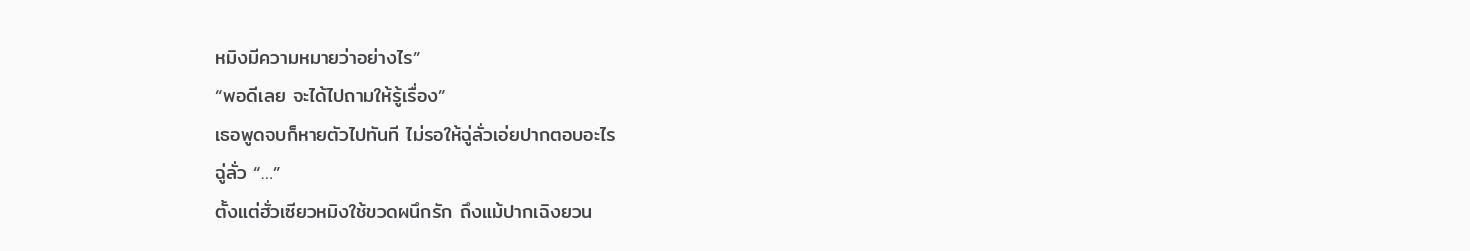หมิงมีความหมายว่าอย่างไร”
“พอดีเลย จะได้ไปถามให้รู้เรื่อง”
เธอพูดจบก็หายตัวไปทันที ไม่รอให้ฉู่ลั่วเอ่ยปากตอบอะไร
ฉู่ลั่ว “…”
ตั้งแต่ฮั่วเซียวหมิงใช้ขวดผนึกรัก ถึงแม้ปากเฉิงยวน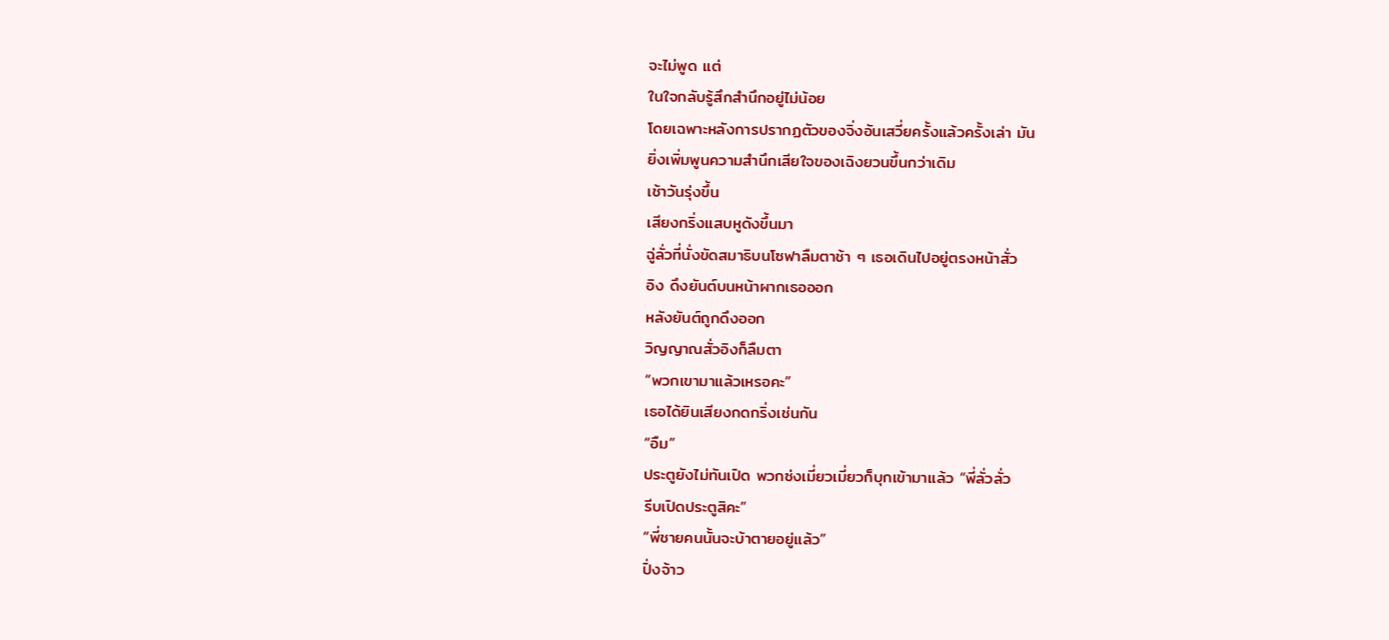จะไม่พูด แต่
ในใจกลับรู้สึกสำนึกอยู่ไม่น้อย
โดยเฉพาะหลังการปรากฏตัวของจิ่งอันเสวี่ยครั้งแล้วครั้งเล่า มัน
ยิ่งเพิ่มพูนความสำนึกเสียใจของเฉิงยวนขึ้นกว่าเดิม
เช้าวันรุ่งขึ้น
เสียงกริ่งแสบหูดังขึ้นมา
ฉู่ลั่วที่นั่งขัดสมาธิบนโซฟาลืมตาช้า ๆ เธอเดินไปอยู่ตรงหน้าสั่ว
อิง ดึงยันต์บนหน้าผากเธอออก
หลังยันต์ถูกดึงออก
วิญญาณสั่วอิงก็ลืมตา
“พวกเขามาแล้วเหรอคะ”
เธอได้ยินเสียงกดกริ่งเช่นกัน
“อืม”
ประตูยังไม่ทันเปิด พวกซ่งเมี่ยวเมี่ยวก็บุกเข้ามาแล้ว “พี่ลั่วลั่ว
รีบเปิดประตูสิคะ”
“พี่ชายคนนั้นจะบ้าตายอยู่แล้ว”
ปิ่งจ้าว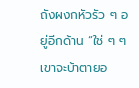ถังผงกหัวรัว ๆ อยู่อีกด้าน “ใช่ ๆ ๆ เขาจะบ้าตายอ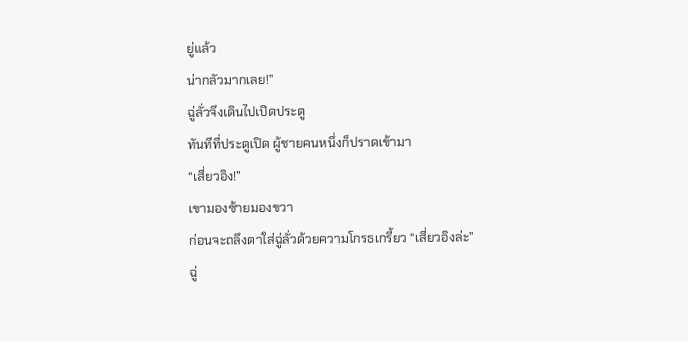ยู่แล้ว
น่ากลัวมากเลย!”
ฉู่ลั่วจึงเดินไปเปิดประตู
ทันทีที่ประตูเปิด ผู้ชายคนหนึ่งก็ปราดเข้ามา
“เสี่ยวอิง!”
เขามองซ้ายมองขวา
ก่อนจะถลึงตาใส่ฉู่ลั่วด้วยความโกรธเกรี้ยว “เสี่ยวอิงล่ะ”
ฉู่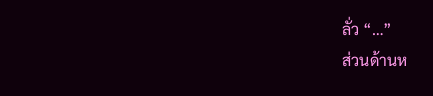ลั่ว “…”
ส่วนด้านห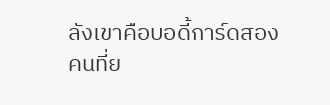ลังเขาคือบอดี้การ์ดสองคนที่ย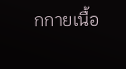กกายเนื้อ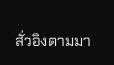สั่วอิงตามมา